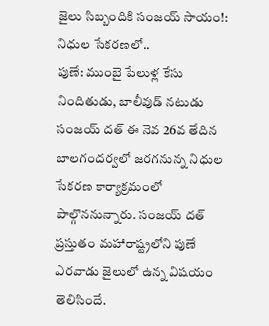జైలు సిబ్బందికి సంజయ్ సాయం!: నిధుల సేకరణలో..
పుణే: ముంబై పేలుళ్ల కేసు నిందితుడు, బాలీవుడ్ నటుడు సంజయ్ దత్ ఈ నెవ 26వ తేదిన బాలగందర్వలో జరగనున్న నిధుల సేకరణ కార్యాక్రమంలో పాల్గొననున్నారు. సంజయ్ దత్ ప్రస్తుతం మహారాష్ట్రలోని పుణే ఎరవాడు జైలులో ఉన్న విషయం తెలిసిందే.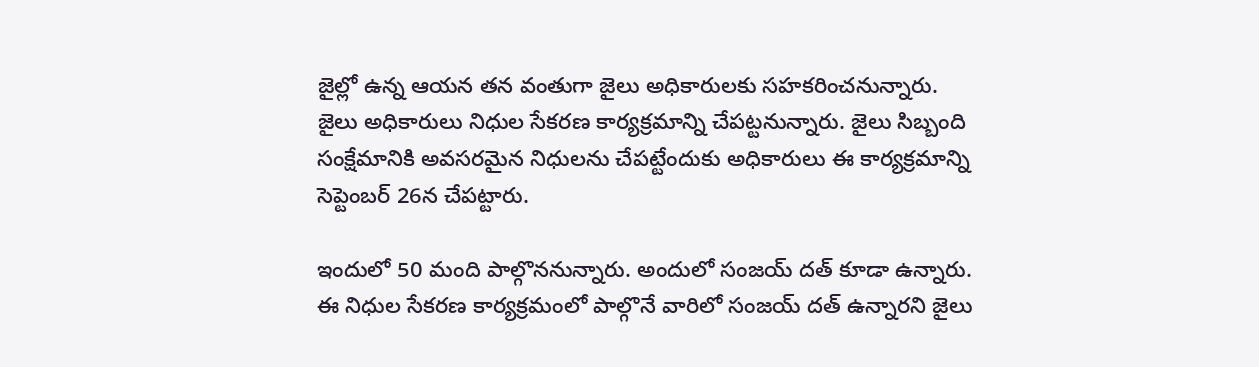జైల్లో ఉన్న ఆయన తన వంతుగా జైలు అధికారులకు సహకరించనున్నారు. జైలు అధికారులు నిధుల సేకరణ కార్యక్రమాన్ని చేపట్టనున్నారు. జైలు సిబ్బంది సంక్షేమానికి అవసరమైన నిధులను చేపట్టేందుకు అధికారులు ఈ కార్యక్రమాన్ని సెప్టెంబర్ 26న చేపట్టారు.

ఇందులో 50 మంది పాల్గొననున్నారు. అందులో సంజయ్ దత్ కూడా ఉన్నారు. ఈ నిధుల సేకరణ కార్యక్రమంలో పాల్గొనే వారిలో సంజయ్ దత్ ఉన్నారని జైలు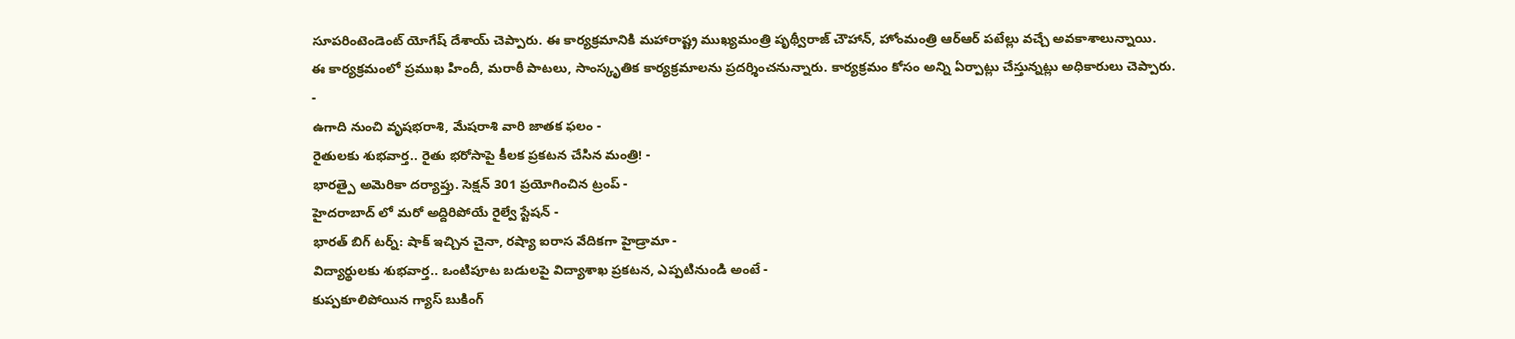సూపరింటెండెంట్ యోగేష్ దేశాయ్ చెప్పారు. ఈ కార్యక్రమానికి మహారాష్ట్ర ముఖ్యమంత్రి పృథ్వీరాజ్ చౌహాన్, హోంమంత్రి ఆర్ఆర్ పటేల్లు వచ్చే అవకాశాలున్నాయి.
ఈ కార్యక్రమంలో ప్రముఖ హిందీ, మరాఠీ పాటలు, సాంస్కృతిక కార్యక్రమాలను ప్రదర్శించనున్నారు. కార్యక్రమం కోసం అన్ని ఏర్పాట్లు చేస్తున్నట్లు అధికారులు చెప్పారు.
-
ఉగాది నుంచి వృషభరాశి, మేషరాశి వారి జాతక ఫలం -
రైతులకు శుభవార్త.. రైతు భరోసాపై కీలక ప్రకటన చేసిన మంత్రి! -
భారత్పై అమెరికా దర్యాప్తు. సెక్షన్ 301 ప్రయోగించిన ట్రంప్ -
హైదరాబాద్ లో మరో అద్దిరిపోయే రైల్వే స్టేషన్ -
భారత్ బిగ్ టర్న్: షాక్ ఇచ్చిన చైనా, రష్యా ఐరాస వేదికగా హైడ్రామా -
విద్యార్థులకు శుభవార్త.. ఒంటిపూట బడులపై విద్యాశాఖ ప్రకటన, ఎప్పటినుండి అంటే -
కుప్పకూలిపోయిన గ్యాస్ బుకింగ్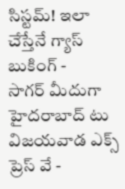సిస్టమ్! ఇలా చేస్తేనే గ్యాస్ బుకింగ్ -
సాగర్ మీదుగా హైదరాబాద్ టు విజయవాడ ఎక్స్ ప్రెస్ వే -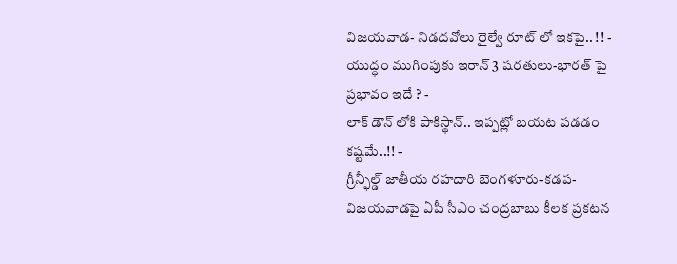విజయవాడ- నిడదవోలు రైల్వే రూట్ లో ఇకపై.. !! -
యుద్ధం ముగింపుకు ఇరాన్ 3 షరతులు-భారత్ పై ప్రభావం ఇదే ? -
లాక్ డౌన్ లోకి పాకిస్థాన్.. ఇప్పట్లో బయట పడడం కష్టమే..!! -
గ్రీన్ఫీల్డ్ జాతీయ రహదారి బెంగళూరు-కడప-విజయవాడపై ఏపీ సీఎం చంద్రబాబు కీలక ప్రకటన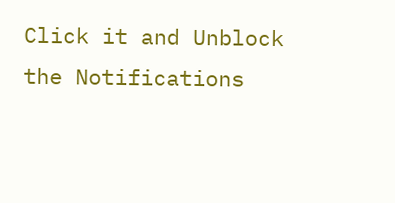Click it and Unblock the Notifications